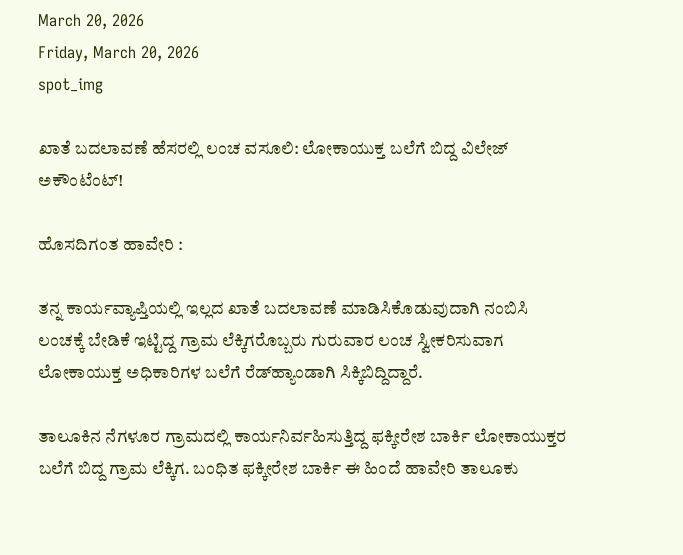March 20, 2026
Friday, March 20, 2026
spot_img

ಖಾತೆ ಬದಲಾವಣೆ ಹೆಸರಲ್ಲಿ ಲಂಚ ವಸೂಲಿ: ಲೋಕಾಯುಕ್ತ ಬಲೆಗೆ ಬಿದ್ದ ವಿಲೇಜ್ ಅಕೌಂಟೆಂಟ್!

ಹೊಸದಿಗಂತ ಹಾವೇರಿ :

ತನ್ನ ಕಾರ್ಯವ್ಯಾಪ್ತಿಯಲ್ಲಿ ಇಲ್ಲದ ಖಾತೆ ಬದಲಾವಣೆ ಮಾಡಿಸಿಕೊಡುವುದಾಗಿ ನಂಬಿಸಿ ಲಂಚಕ್ಕೆ ಬೇಡಿಕೆ ಇಟ್ಟಿದ್ದ ಗ್ರಾಮ ಲೆಕ್ಕಿಗರೊಬ್ಬರು ಗುರುವಾರ ಲಂಚ ಸ್ವೀಕರಿಸುವಾಗ ಲೋಕಾಯುಕ್ತ ಅಧಿಕಾರಿಗಳ ಬಲೆಗೆ ರೆಡ್‌ಹ್ಯಾಂಡಾಗಿ ಸಿಕ್ಕಿಬಿದ್ದಿದ್ದಾರೆ.

ತಾಲೂಕಿನ ನೆಗಳೂರ ಗ್ರಾಮದಲ್ಲಿ ಕಾರ್ಯನಿರ್ವಹಿಸುತ್ತಿದ್ದ ಫಕ್ಕೀರೇಶ ಬಾರ್ಕಿ ಲೋಕಾಯುಕ್ತರ ಬಲೆಗೆ ಬಿದ್ದ ಗ್ರಾಮ ಲೆಕ್ಕಿಗ. ಬಂಧಿತ ಫಕ್ಕೀರೇಶ ಬಾರ್ಕಿ ಈ ಹಿಂದೆ ಹಾವೇರಿ ತಾಲೂಕು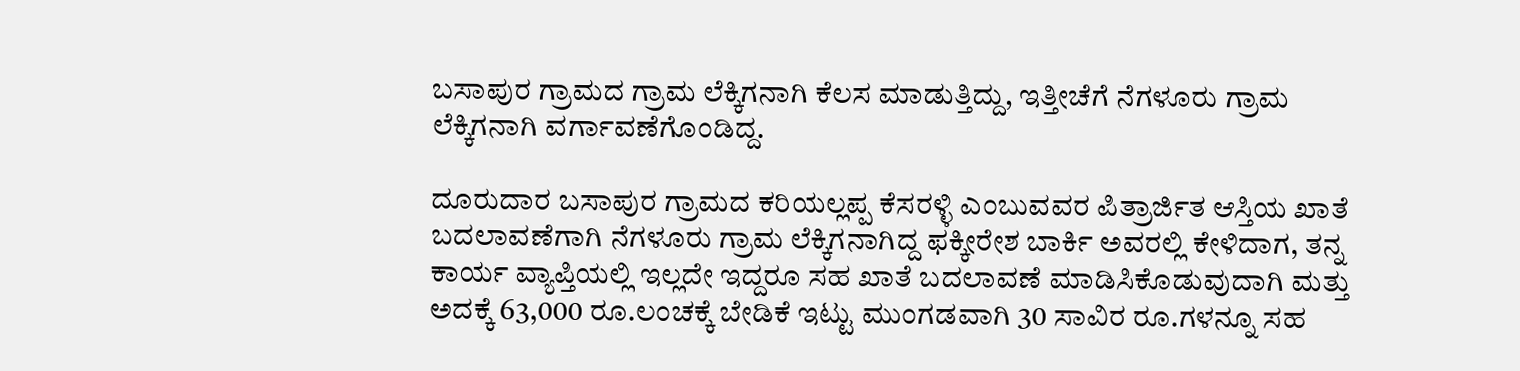ಬಸಾಪುರ ಗ್ರಾಮದ ಗ್ರಾಮ ಲೆಕ್ಕಿಗನಾಗಿ ಕೆಲಸ ಮಾಡುತ್ತಿದ್ದು, ಇತ್ತೀಚೆಗೆ ನೆಗಳೂರು ಗ್ರಾಮ ಲೆಕ್ಕಿಗನಾಗಿ ವರ್ಗಾವಣೆಗೊಂಡಿದ್ದ.

ದೂರುದಾರ ಬಸಾಪುರ ಗ್ರಾಮದ ಕರಿಯಲ್ಲಪ್ಪ ಕೆಸರಳ್ಳಿ ಎಂಬುವವರ ಪಿತ್ರಾರ್ಜಿತ ಆಸ್ತಿಯ ಖಾತೆ ಬದಲಾವಣೆಗಾಗಿ ನೆಗಳೂರು ಗ್ರಾಮ ಲೆಕ್ಕಿಗನಾಗಿದ್ದ ಫಕ್ಕೀರೇಶ ಬಾರ್ಕಿ ಅವರಲ್ಲಿ ಕೇಳಿದಾಗ, ತನ್ನ ಕಾರ್ಯ ವ್ಯಾಪ್ತಿಯಲ್ಲಿ ಇಲ್ಲದೇ ಇದ್ದರೂ ಸಹ ಖಾತೆ ಬದಲಾವಣೆ ಮಾಡಿಸಿಕೊಡುವುದಾಗಿ ಮತ್ತು ಅದಕ್ಕೆ 63,000 ರೂ.ಲಂಚಕ್ಕೆ ಬೇಡಿಕೆ ಇಟ್ಟು ಮುಂಗಡವಾಗಿ 30 ಸಾವಿರ ರೂ.ಗಳನ್ನೂ ಸಹ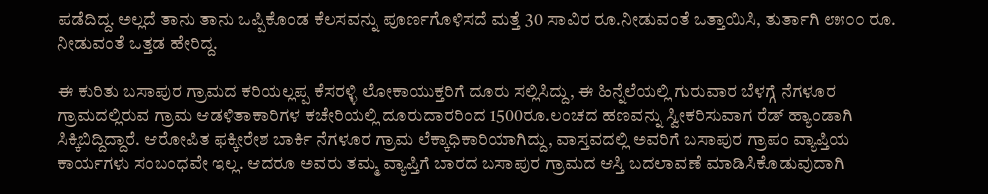ಪಡೆದಿದ್ದ. ಅಲ್ಲದೆ ತಾನು ತಾನು ಒಪ್ಪಿಕೊಂಡ ಕೆಲಸವನ್ನು ಪೂರ್ಣಗೊಳಿಸದೆ ಮತ್ತೆ 30 ಸಾವಿರ ರೂ.ನೀಡುವಂತೆ ಒತ್ತಾಯಿಸಿ, ತುರ್ತಾಗಿ ೮೫೦೦ ರೂ. ನೀಡುವಂತೆ ಒತ್ತಡ ಹೇರಿದ್ದ.

ಈ ಕುರಿತು ಬಸಾಪುರ ಗ್ರಾಮದ ಕರಿಯಲ್ಲಪ್ಪ ಕೆಸರಳ್ಳಿ ಲೋಕಾಯುಕ್ತರಿಗೆ ದೂರು ಸಲ್ಲಿಸಿದ್ದು, ಈ ಹಿನ್ನೆಲೆಯಲ್ಲಿ ಗುರುವಾರ ಬೆಳಗ್ಗೆ ನೆಗಳೂರ ಗ್ರಾಮದಲ್ಲಿರುವ ಗ್ರಾಮ ಆಡಳಿತಾಕಾರಿಗಳ ಕಚೇರಿಯಲ್ಲಿ ದೂರುದಾರರಿಂದ 1500ರೂ.ಲಂಚದ ಹಣವನ್ನು ಸ್ವೀಕರಿಸುವಾಗ ರೆಡ್ ಹ್ಯಾಂಡಾಗಿ ಸಿಕ್ಕಿಬಿದ್ದಿದ್ದಾರೆ. ಆರೋಪಿತ ಫಕ್ಕೀರೇಶ ಬಾರ್ಕಿ ನೆಗಳೂರ ಗ್ರಾಮ ಲೆಕ್ಕಾಧಿಕಾರಿಯಾಗಿದ್ದು, ವಾಸ್ತವದಲ್ಲಿ ಅವರಿಗೆ ಬಸಾಪುರ ಗ್ರಾಪಂ ವ್ಯಾಪ್ತಿಯ ಕಾರ್ಯಗಳು ಸಂಬಂಧವೇ ಇಲ್ಲ. ಆದರೂ ಅವರು ತಮ್ಮ ವ್ಯಾಪ್ತಿಗೆ ಬಾರದ ಬಸಾಪುರ ಗ್ರಾಮದ ಆಸ್ತಿ ಬದಲಾವಣೆ ಮಾಡಿಸಿಕೊಡುವುದಾಗಿ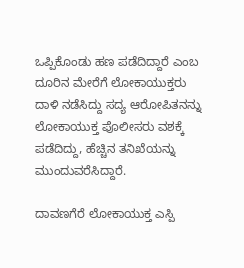ಒಪ್ಪಿಕೊಂಡು ಹಣ ಪಡೆದಿದ್ದಾರೆ ಎಂಬ ದೂರಿನ ಮೇರೆಗೆ ಲೋಕಾಯುಕ್ತರು ದಾಳಿ ನಡೆಸಿದ್ದು ಸದ್ಯ ಆರೋಪಿತನನ್ನು ಲೋಕಾಯುಕ್ತ ಪೊಲೀಸರು ವಶಕ್ಕೆ ಪಡೆದಿದ್ದು, ಹೆಚ್ಚಿನ ತನಿಖೆಯನ್ನು ಮುಂದುವರೆಸಿದ್ದಾರೆ.

ದಾವಣಗೆರೆ ಲೋಕಾಯುಕ್ತ ಎಸ್ಪಿ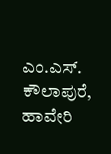ಎಂ.ಎಸ್. ಕೌಲಾಪುರೆ, ಹಾವೇರಿ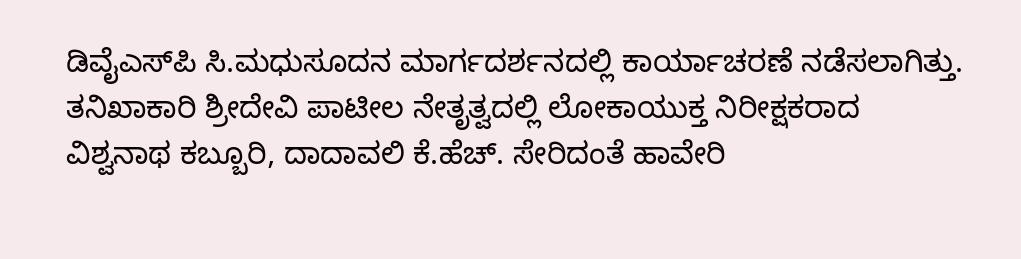ಡಿವೈಎಸ್‌ಪಿ ಸಿ.ಮಧುಸೂದನ ಮಾರ್ಗದರ್ಶನದಲ್ಲಿ ಕಾರ್ಯಾಚರಣೆ ನಡೆಸಲಾಗಿತ್ತು. ತನಿಖಾಕಾರಿ ಶ್ರೀದೇವಿ ಪಾಟೀಲ ನೇತೃತ್ವದಲ್ಲಿ ಲೋಕಾಯುಕ್ತ ನಿರೀಕ್ಷಕರಾದ ವಿಶ್ವನಾಥ ಕಬ್ಬೂರಿ, ದಾದಾವಲಿ ಕೆ.ಹೆಚ್. ಸೇರಿದಂತೆ ಹಾವೇರಿ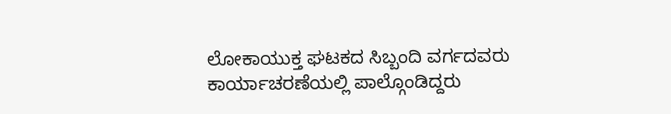ಲೋಕಾಯುಕ್ತ ಘಟಕದ ಸಿಬ್ಬಂದಿ ವರ್ಗದವರು ಕಾರ್ಯಾಚರಣೆಯಲ್ಲಿ ಪಾಲ್ಗೊಂಡಿದ್ದರು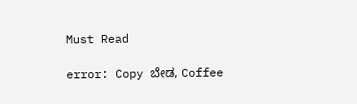Must Read

error: Copy ಬೇಡ, Coffee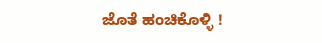ಜೊತೆ ಹಂಚಿಕೊಳ್ಳಿ !